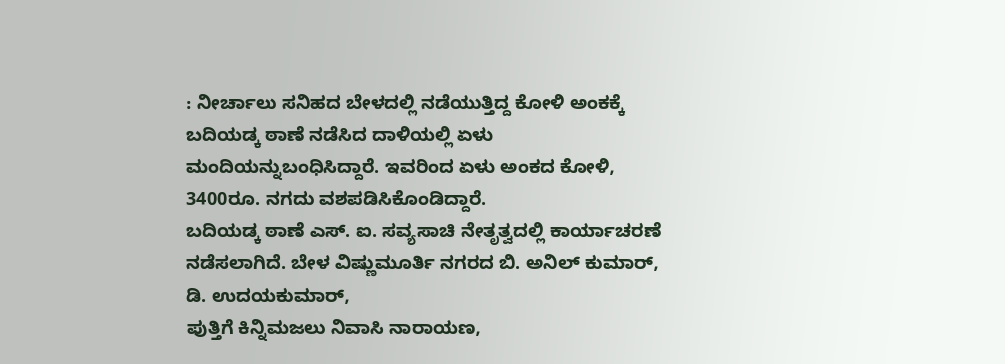: ನೀರ್ಚಾಲು ಸನಿಹದ ಬೇಳದಲ್ಲಿ ನಡೆಯುತ್ತಿದ್ದ ಕೋಳಿ ಅಂಕಕ್ಕೆ ಬದಿಯಡ್ಕ ಠಾಣೆ ನಡೆಸಿದ ದಾಳಿಯಲ್ಲಿ ಏಳು ಮಂದಿಯನ್ನುಬಂಧಿಸಿದ್ದಾರೆ. ಇವರಿಂದ ಏಳು ಅಂಕದ ಕೋಳಿ, 3400ರೂ. ನಗದು ವಶಪಡಿಸಿಕೊಂಡಿದ್ದಾರೆ.
ಬದಿಯಡ್ಕ ಠಾಣೆ ಎಸ್. ಐ. ಸವ್ಯಸಾಚಿ ನೇತೃತ್ವದಲ್ಲಿ ಕಾರ್ಯಾಚರಣೆ ನಡೆಸಲಾಗಿದೆ. ಬೇಳ ವಿಷ್ಣುಮೂರ್ತಿ ನಗರದ ಬಿ. ಅನಿಲ್ ಕುಮಾರ್, ಡಿ. ಉದಯಕುಮಾರ್,
ಪುತ್ತಿಗೆ ಕಿನ್ನಿಮಜಲು ನಿವಾಸಿ ನಾರಾಯಣ,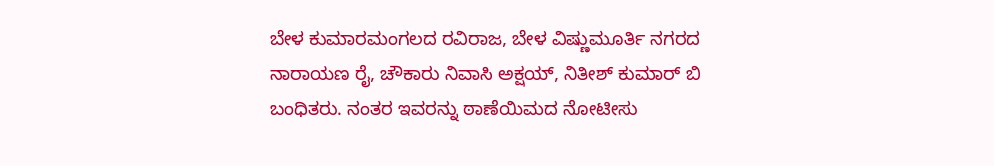ಬೇಳ ಕುಮಾರಮಂಗಲದ ರವಿರಾಜ, ಬೇಳ ವಿಷ್ಣುಮೂರ್ತಿ ನಗರದ ನಾರಾಯಣ ರೈ, ಚೌಕಾರು ನಿವಾಸಿ ಅಕ್ಷಯ್, ನಿತೀಶ್ ಕುಮಾರ್ ಬಿ ಬಂಧಿತರು. ನಂತರ ಇವರನ್ನು ಠಾಣೆಯಿಮದ ನೋಟೀಸು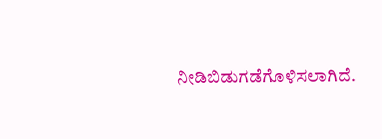ನೀಡಿಬಿಡುಗಡೆಗೊಳಿಸಲಾಗಿದೆ.